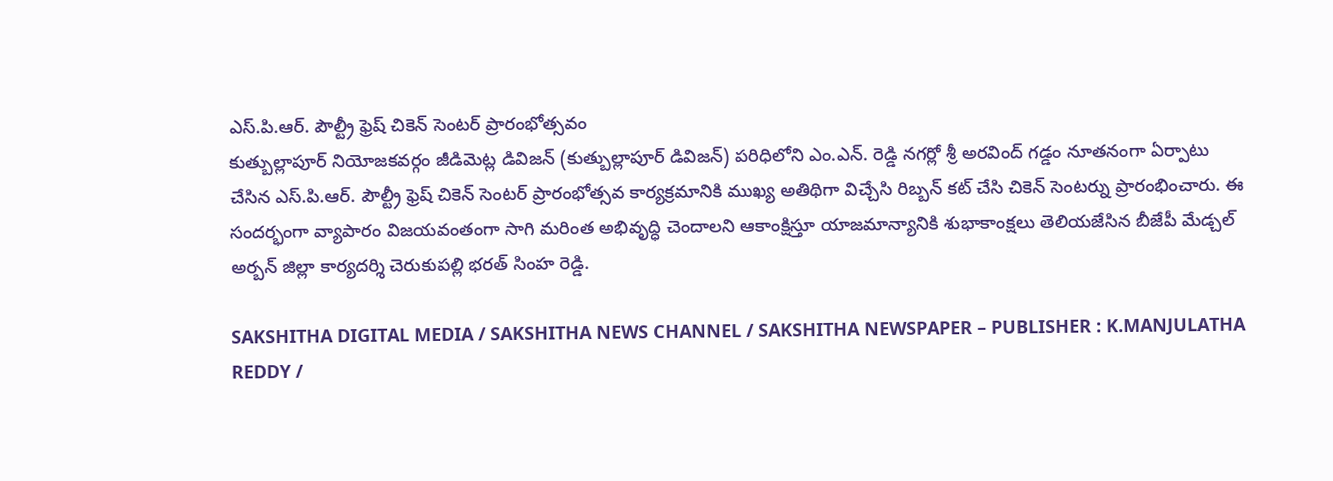ఎస్.పి.ఆర్. పౌల్ట్రీ ఫ్రెష్ చికెన్ సెంటర్ ప్రారంభోత్సవం
కుత్బుల్లాపూర్ నియోజకవర్గం జీడిమెట్ల డివిజన్ (కుత్బుల్లాపూర్ డివిజన్) పరిధిలోని ఎం.ఎన్. రెడ్డి నగర్లో శ్రీ అరవింద్ గడ్డం నూతనంగా ఏర్పాటు చేసిన ఎస్.పి.ఆర్. పౌల్ట్రీ ఫ్రెష్ చికెన్ సెంటర్ ప్రారంభోత్సవ కార్యక్రమానికి ముఖ్య అతిథిగా విచ్చేసి రిబ్బన్ కట్ చేసి చికెన్ సెంటర్ను ప్రారంభించారు. ఈ సందర్భంగా వ్యాపారం విజయవంతంగా సాగి మరింత అభివృద్ధి చెందాలని ఆకాంక్షిస్తూ యాజమాన్యానికి శుభాకాంక్షలు తెలియజేసిన బీజేపీ మేడ్చల్ అర్బన్ జిల్లా కార్యదర్శి చెరుకుపల్లి భరత్ సింహ రెడ్డి.

SAKSHITHA DIGITAL MEDIA / SAKSHITHA NEWS CHANNEL / SAKSHITHA NEWSPAPER – PUBLISHER : K.MANJULATHA REDDY /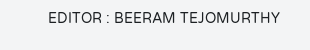EDITOR : BEERAM TEJOMURTHY